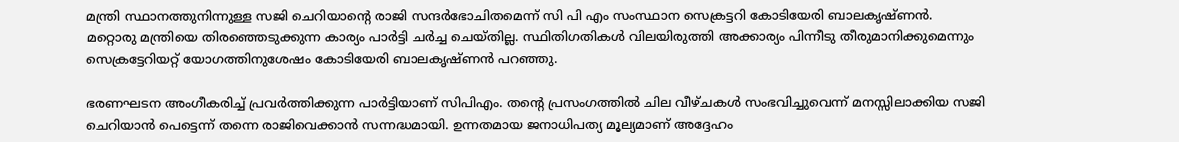മന്ത്രി സ്ഥാനത്തുനിന്നുള്ള സജി ചെറിയാന്റെ രാജി സന്ദര്‍ഭോചിതമെന്ന് സി പി എം സംസ്ഥാന സെക്രട്ടറി കോടിയേരി ബാലകൃഷ്ണന്‍. മറ്റൊരു മന്ത്രിയെ തിരഞ്ഞെടുക്കുന്ന കാര്യം പാര്‍ട്ടി ചര്‍ച്ച ചെയ്തില്ല. സ്ഥിതിഗതികള്‍ വിലയിരുത്തി അക്കാര്യം പിന്നീടു തീരുമാനിക്കുമെന്നും സെക്രട്ടേറിയറ്റ് യോഗത്തിനുശേഷം കോടിയേരി ബാലകൃഷ്ണന്‍ പറഞ്ഞു.

ഭരണഘടന അംഗീകരിച്ച് പ്രവര്‍ത്തിക്കുന്ന പാര്‍ട്ടിയാണ് സിപിഎം. തന്റെ പ്രസംഗത്തില്‍ ചില വീഴ്ചകള്‍ സംഭവിച്ചുവെന്ന് മനസ്സിലാക്കിയ സജി ചെറിയാന്‍ പെട്ടെന്ന് തന്നെ രാജിവെക്കാന്‍ സന്നദ്ധമായി. ഉന്നതമായ ജനാധിപത്യ മൂല്യമാണ് അദ്ദേഹം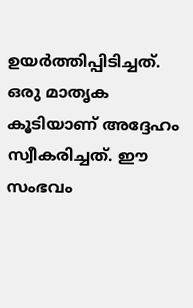ഉയര്‍ത്തിപ്പിടിച്ചത്. ഒരു മാതൃക കൂടിയാണ് അദ്ദേഹം സ്വീകരിച്ചത്. ഈ സംഭവം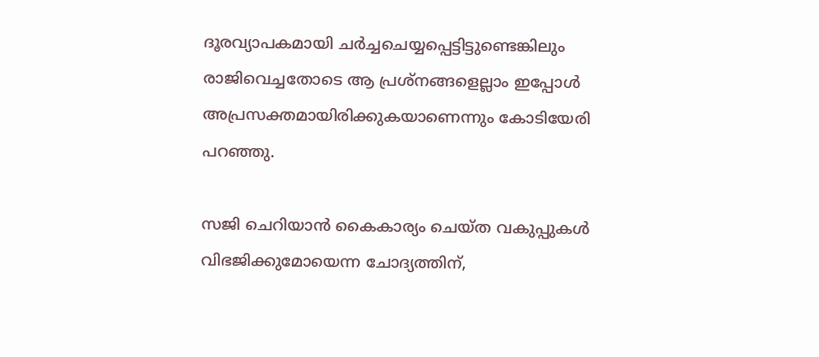ദൂരവ്യാപകമായി ചര്‍ച്ചചെയ്യപ്പെട്ടിട്ടുണ്ടെങ്കിലും രാജിവെച്ചതോടെ ആ പ്രശ്നങ്ങളെല്ലാം ഇപ്പോള്‍ അപ്രസക്തമായിരിക്കുകയാണെന്നും കോടിയേരി പറഞ്ഞു.

സജി ചെറിയാന്‍ കൈകാര്യം ചെയ്ത വകുപ്പുകള്‍ വിഭജിക്കുമോയെന്ന ചോദ്യത്തിന്,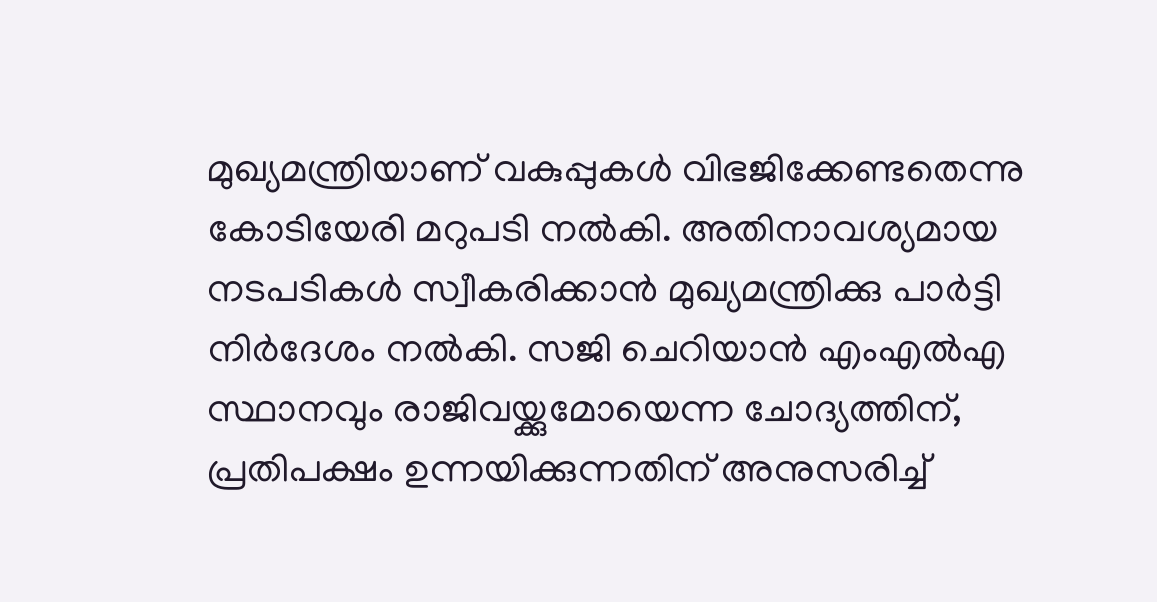മുഖ്യമന്ത്രിയാണ് വകുപ്പുകള്‍ വിഭജിക്കേണ്ടതെന്നു കോടിയേരി മറുപടി നല്‍കി. അതിനാവശ്യമായ നടപടികള്‍ സ്വീകരിക്കാന്‍ മുഖ്യമന്ത്രിക്കു പാര്‍ട്ടി നിര്‍ദേശം നല്‍കി. സജി ചെറിയാന്‍ എംഎല്‍എ സ്ഥാനവും രാജിവയ്ക്കുമോയെന്ന ചോദ്യത്തിന്, പ്രതിപക്ഷം ഉന്നയിക്കുന്നതിന് അനുസരിച്ച്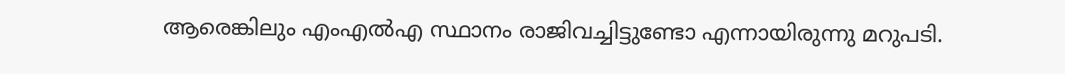ആരെങ്കിലും എംഎല്‍എ സ്ഥാനം രാജിവച്ചിട്ടുണ്ടോ എന്നായിരുന്നു മറുപടി.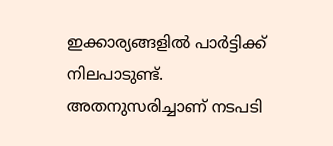ഇക്കാര്യങ്ങളില്‍ പാര്‍ട്ടിക്ക് നിലപാടുണ്ട്. അതനുസരിച്ചാണ് നടപടി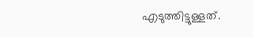എടുത്തിട്ടുള്ളത്.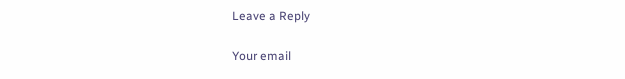Leave a Reply

Your email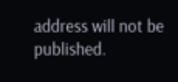address will not be published.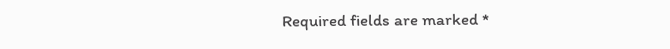Required fields are marked *